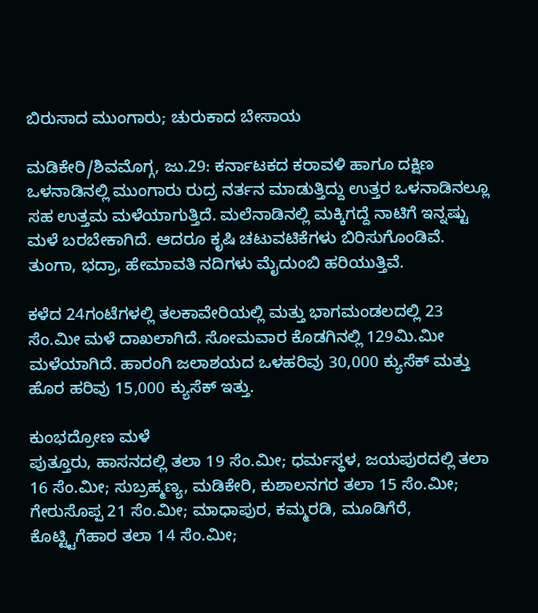ಬಿರುಸಾದ ಮುಂಗಾರು; ಚುರುಕಾದ ಬೇಸಾಯ

ಮಡಿಕೇರಿ/ಶಿವಮೊಗ್ಗ, ಜು.29: ಕರ್ನಾಟಕದ ಕರಾವಳಿ ಹಾಗೂ ದಕ್ಷಿಣ ಒಳನಾಡಿನಲ್ಲಿ ಮುಂಗಾರು ರುದ್ರ ನರ್ತನ ಮಾಡುತ್ತಿದ್ದು ಉತ್ತರ ಒಳನಾಡಿನಲ್ಲೂ ಸಹ ಉತ್ತಮ ಮಳೆಯಾಗುತ್ತಿದೆ. ಮಲೆನಾಡಿನಲ್ಲಿ ಮಕ್ಕಿಗದ್ದೆ ನಾಟಿಗೆ ಇನ್ನಷ್ಟು ಮಳೆ ಬರಬೇಕಾಗಿದೆ. ಆದರೂ ಕೃಷಿ ಚಟುವಟಿಕೆಗಳು ಬಿರಿಸುಗೊಂಡಿವೆ. ತುಂಗಾ, ಭದ್ರಾ, ಹೇಮಾವತಿ ನದಿಗಳು ಮೈದುಂಬಿ ಹರಿಯುತ್ತಿವೆ.

ಕಳೆದ 24ಗಂಟೆಗಳಲ್ಲಿ ತಲಕಾವೇರಿಯಲ್ಲಿ ಮತ್ತು ಭಾಗಮಂಡಲದಲ್ಲಿ 23 ಸೆಂ.ಮೀ ಮಳೆ ದಾಖಲಾಗಿದೆ. ಸೋಮವಾರ ಕೊಡಗಿನಲ್ಲಿ 129ಮಿ.ಮೀ ಮಳೆಯಾಗಿದೆ. ಹಾರಂಗಿ ಜಲಾಶಯದ ಒಳಹರಿವು 30,000 ಕ್ಯುಸೆಕ್ ಮತ್ತು ಹೊರ ಹರಿವು 15,000 ಕ್ಯುಸೆಕ್ ಇತ್ತು.

ಕುಂಭದ್ರೋಣ ಮಳೆ
ಪುತ್ತೂರು, ಹಾಸನದಲ್ಲಿ ತಲಾ 19 ಸೆಂ.ಮೀ; ಧರ್ಮಸ್ಥಳ, ಜಯಪುರದಲ್ಲಿ ತಲಾ 16 ಸೆಂ.ಮೀ; ಸುಬ್ರಹ್ಮಣ್ಯ, ಮಡಿಕೇರಿ, ಕುಶಾಲನಗರ ತಲಾ 15 ಸೆಂ.ಮೀ; ಗೇರುಸೊಪ್ಪ 21 ಸೆಂ.ಮೀ; ಮಾಧಾಪುರ, ಕಮ್ಮರಡಿ, ಮೂಡಿಗೆರೆ, ಕೊಟ್ಟ್ಟಿಗೆಹಾರ ತಲಾ 14 ಸೆಂ.ಮೀ;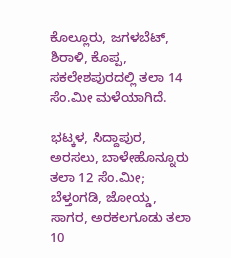ಕೊಲ್ಲೂರು, ಜಗಳಬೆಟ್, ಶಿರಾಳಿ, ಕೊಪ್ಪ, ಸಕಲೇಶಪುರದಲ್ಲಿ ತಲಾ 14 ಸೆಂ.ಮೀ ಮಳೆಯಾಗಿದೆ.

ಭಟ್ಕಳ, ಸಿದ್ದಾಪುರ, ಅರಸಲು, ಬಾಳೇಹೊನ್ನೂರು ತಲಾ 12 ಸೆಂ.ಮೀ; ಬೆಳ್ತಂಗಡಿ, ಜೋಯ್ಡ, ಸಾಗರ, ಅರಕಲಗೂಡು ತಲಾ 10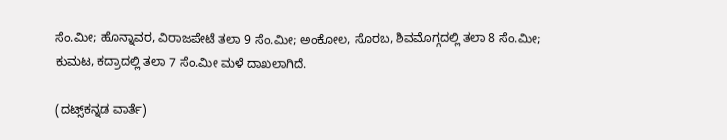ಸೆಂ.ಮೀ; ಹೊನ್ನಾವರ, ವಿರಾಜಪೇಟೆ ತಲಾ 9 ಸೆಂ.ಮೀ; ಅಂಕೋಲ, ಸೊರಬ, ಶಿವಮೊಗ್ಗದಲ್ಲಿ ತಲಾ 8 ಸೆಂ.ಮೀ; ಕುಮಟ, ಕದ್ರಾದಲ್ಲಿ ತಲಾ 7 ಸೆಂ.ಮೀ ಮಳೆ ದಾಖಲಾಗಿದೆ.

(ದಟ್ಸ್‌ಕನ್ನಡ ವಾರ್ತೆ)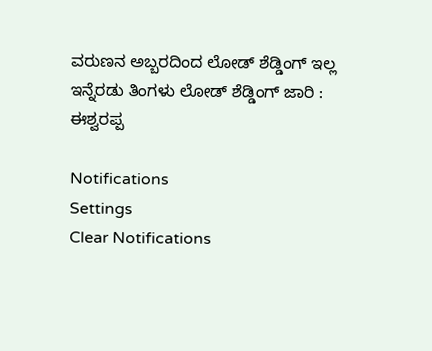ವರುಣನ ಅಬ್ಬರದಿಂದ ಲೋಡ್ ಶೆಡ್ಡಿಂಗ್ ಇಲ್ಲ
ಇನ್ನೆರಡು ತಿಂಗಳು ಲೋಡ್ ಶೆಡ್ಡಿಂಗ್ ಜಾರಿ : ಈಶ್ವರಪ್ಪ

Notifications
Settings
Clear Notifications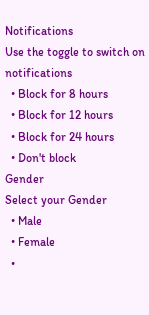Notifications
Use the toggle to switch on notifications
  • Block for 8 hours
  • Block for 12 hours
  • Block for 24 hours
  • Don't block
Gender
Select your Gender
  • Male
  • Female
  •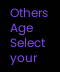Others
Age
Select your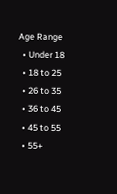Age Range
  • Under 18
  • 18 to 25
  • 26 to 35
  • 36 to 45
  • 45 to 55
  • 55+